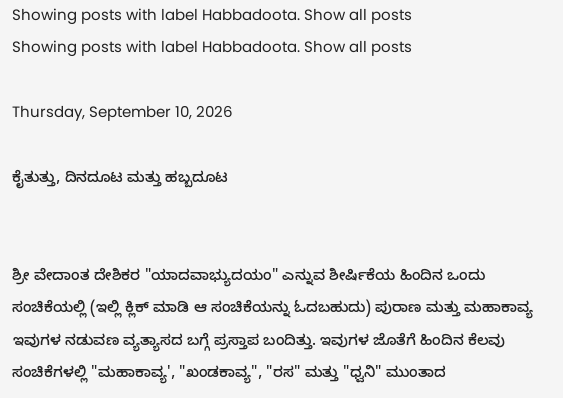Showing posts with label Habbadoota. Show all posts
Showing posts with label Habbadoota. Show all posts

Thursday, September 10, 2026

ಕೈತುತ್ತು, ದಿನದೂಟ ಮತ್ತು ಹಬ್ಬದೂಟ


ಶ್ರೀ ವೇದಾಂತ ದೇಶಿಕರ "ಯಾದವಾಭ್ಯುದಯಂ" ಎನ್ನುವ ಶೀರ್ಷಿಕೆಯ ಹಿಂದಿನ ಒಂದು ಸಂಚಿಕೆಯಲ್ಲಿ (ಇಲ್ಲಿ ಕ್ಲಿಕ್ ಮಾಡಿ ಆ ಸಂಚಿಕೆಯನ್ನು ಓದಬಹುದು) ಪುರಾಣ ಮತ್ತು ಮಹಾಕಾವ್ಯ ಇವುಗಳ ನಡುವಣ ವ್ಯತ್ಯಾಸದ ಬಗ್ಗೆ ಪ್ರಸ್ತಾಪ ಬಂದಿತ್ತು. ಇವುಗಳ ಜೊತೆಗೆ ಹಿಂದಿನ ಕೆಲವು ಸಂಚಿಕೆಗಳಲ್ಲಿ "ಮಹಾಕಾವ್ಯ', "ಖಂಡಕಾವ್ಯ", "ರಸ" ಮತ್ತು "ಧ್ವನಿ" ಮುಂತಾದ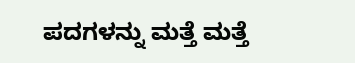ಪದಗಳನ್ನು ಮತ್ತೆ ಮತ್ತೆ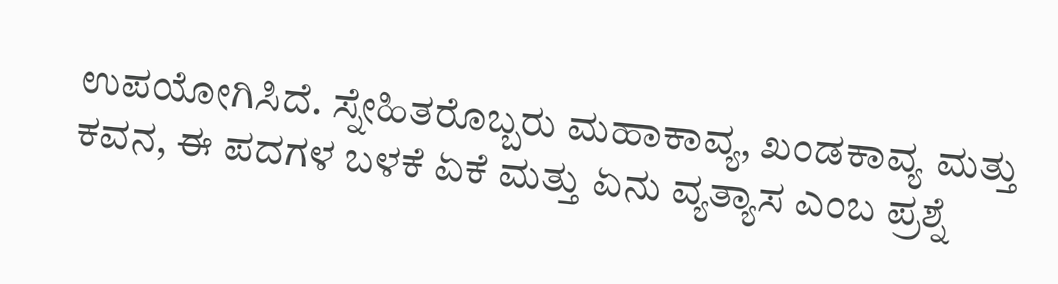ಉಪಯೋಗಿಸಿದೆ. ಸ್ನೇಹಿತರೊಬ್ಬರು ಮಹಾಕಾವ್ಯ, ಖಂಡಕಾವ್ಯ ಮತ್ತು ಕವನ, ಈ ಪದಗಳ ಬಳಕೆ ಏಕೆ ಮತ್ತು ಏನು ವ್ಯತ್ಯಾಸ ಎಂಬ ಪ್ರಶ್ನೆ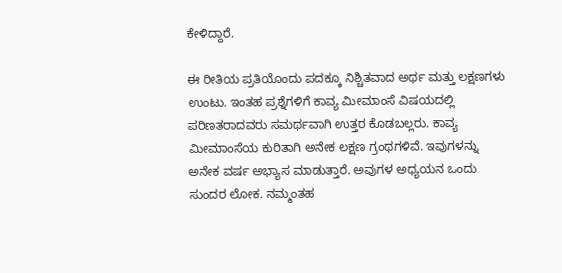ಕೇಳಿದ್ದಾರೆ.

ಈ ರೀತಿಯ ಪ್ರತಿಯೊಂದು ಪದಕ್ಕೂ ನಿಶ್ಚಿತವಾದ ಅರ್ಥ ಮತ್ತು ಲಕ್ಷಣಗಳು ಉಂಟು. ಇಂತಹ ಪ್ರಶ್ನೆಗಳಿಗೆ ಕಾವ್ಯ ಮೀಮಾಂಸೆ ವಿಷಯದಲ್ಲಿ ಪರಿಣತರಾದವರು ಸಮರ್ಥವಾಗಿ ಉತ್ತರ ಕೊಡಬಲ್ಲರು. ಕಾವ್ಯ ಮೀಮಾಂಸೆಯ ಕುರಿತಾಗಿ ಅನೇಕ ಲಕ್ಷಣ ಗ್ರಂಥಗಳಿವೆ. ಇವುಗಳನ್ನು ಅನೇಕ ವರ್ಷ ಅಭ್ಯಾಸ ಮಾಡುತ್ತಾರೆ. ಅವುಗಳ ಅಧ್ಯಯನ ಒಂದು ಸುಂದರ ಲೋಕ. ನಮ್ಮಂತಹ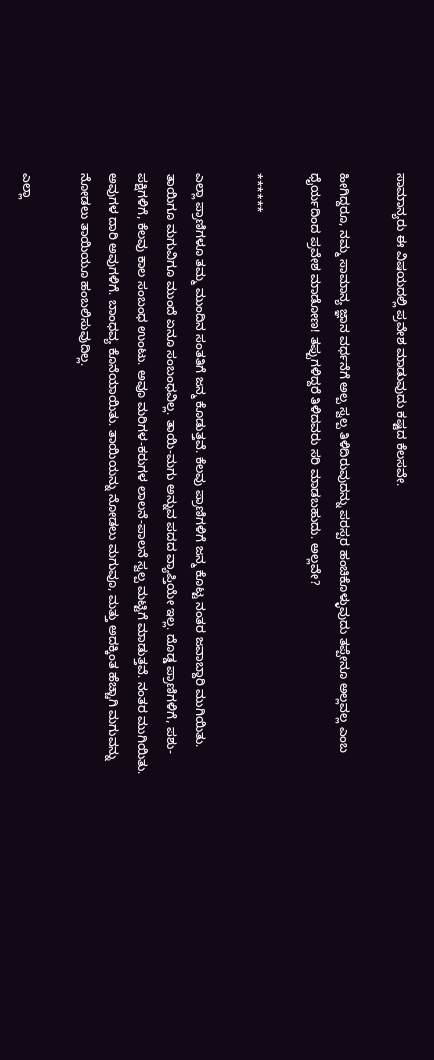ಸಾಮಾನ್ಯರು ಈ ವಿಷಯದಲ್ಲಿ ಪ್ರವೇಶ ಮಾಡುವುದು ಕಷ್ಟದ ಕೆಲಸವೇ.

ಹೀಗಿದ್ದರೂ, ನಮ್ಮ ಸಾಮಾನ್ಯ ಜ್ಞಾನ ವರ್ಧನೆಗೆ ಅಲ್ಪ ಸ್ವಲ್ಪ ತಿಳಿದಿರುವುದನ್ನು ಪರಸ್ಪರ ಹಂಚಿಕೊಳ್ಳುವುದು ತಪ್ಪೇನೂ ಅಲ್ಲವಲ್ಲ ಎಂಬ ಧೈರ್ಯದಿಂದ ಪ್ರವೇಶ ಮಾಡೋಣ! ತಪ್ಪುಗಳಿದ್ದರೆ ತಿಳಿದವರು ಸರಿ ಮಾಡಬಹುದು. ಅಲ್ಲವೇ?

******

ಎಲ್ಲಾ ಪ್ರಾಣಿಗಳೂ ತಮ್ಮ ಮುಂದಿನ ಸಂತತಿಗೆ ಜನ್ಮ ಕೊಡುತ್ತವೆ. ಕೆಲವು ಪ್ರಾಣಿಗಳಿಗೆ ಜನ್ಮ ಕೊಟ್ಟ ನಂತರ ಜವಾಬ್ದಾರಿ ಮುಗಿಯಿತು. ತಾಯಿಗೂ ಮಗುವಿಗೂ ಮುಂದೆ ಏನೂ ಸಂಬಂಧವಿಲ್ಲ. ತಾಯಿ-ಮಗು ಅನ್ನುವ ಪದದ ವ್ಯಾಪ್ತಿಯೇ ಇಲ್ಲ. ದೊಡ್ಡ ಪ್ರಾಣಿಗಳಿಗೆ, ಪಶು-ಪಕ್ಷಿಗಳಿಗೆ, ಕೆಲವು ಕಾಲ ಸಂಬಂಧ ಉಂಟು. ಅವೂ ಮರಿಗಳ-ಕರುಗಳ ಲಾಲನೆ-ಪಾಲನೆ ಸ್ವಲ್ಪ ಮಟ್ಟಿಗೆ ಮಾಡುತ್ತವೆ. ನಂತರ ಮುಗಿಯಿತು. ಅವುಗಳ ದಾರಿ ಅವುಗಳಿಗೆ. ಬಾಂಧವ್ಯ ಕೊನೆಯಾಯಿತು. ತಾಯಿಯನ್ನು ನೋಡಲು ಮಗುವೂ, ಮತ್ತು ಅದಕ್ಕಿಂತ ಹೆಚ್ಚಾಗಿ ಮಗುವನ್ನು ನೋಡಲು ತಾಯಿಯೂ ಹಂಬಲಿಸುವುದಿಲ್ಲ.

ಎಲ್ಲಾ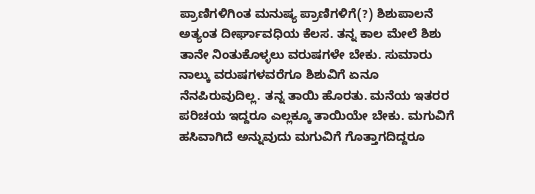ಪ್ರಾಣಿಗಳಿಗಿಂತ ಮನುಷ್ಯ ಪ್ರಾಣಿಗಳಿಗೆ(?) ಶಿಶುಪಾಲನೆ ಅತ್ಯಂತ ದೀರ್ಘಾವಧಿಯ ಕೆಲಸ. ತನ್ನ ಕಾಲ ಮೇಲೆ ಶಿಶು ತಾನೇ ನಿಂತುಕೊಳ್ಳಲು ವರುಷಗಳೇ ಬೇಕು. ಸುಮಾರು ನಾಲ್ಕು ವರುಷಗಳವರೆಗೂ ಶಿಶುವಿಗೆ ಏನೂ ನೆನಪಿರುವುದಿಲ್ಲ. ತನ್ನ ತಾಯಿ ಹೊರತು. ಮನೆಯ ಇತರರ ಪರಿಚಯ ಇದ್ದರೂ ಎಲ್ಲಕ್ಕೂ ತಾಯಿಯೇ ಬೇಕು. ಮಗುವಿಗೆ ಹಸಿವಾಗಿದೆ ಅನ್ನುವುದು ಮಗುವಿಗೆ ಗೊತ್ತಾಗದಿದ್ದರೂ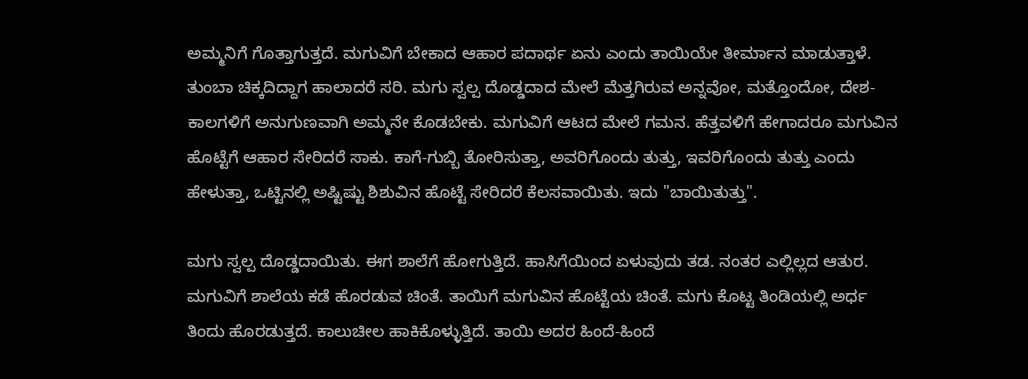ಅಮ್ಮನಿಗೆ ಗೊತ್ತಾಗುತ್ತದೆ. ಮಗುವಿಗೆ ಬೇಕಾದ ಆಹಾರ ಪದಾರ್ಥ ಏನು ಎಂದು ತಾಯಿಯೇ ತೀರ್ಮಾನ ಮಾಡುತ್ತಾಳೆ. ತುಂಬಾ ಚಿಕ್ಕದಿದ್ದಾಗ ಹಾಲಾದರೆ ಸರಿ. ಮಗು ಸ್ವಲ್ಪ ದೊಡ್ಡದಾದ ಮೇಲೆ ಮೆತ್ತಗಿರುವ ಅನ್ನವೋ, ಮತ್ತೊಂದೋ, ದೇಶ-ಕಾಲಗಳಿಗೆ ಅನುಗುಣವಾಗಿ ಅಮ್ಮನೇ ಕೊಡಬೇಕು. ಮಗುವಿಗೆ ಆಟದ ಮೇಲೆ ಗಮನ. ಹೆತ್ತವಳಿಗೆ ಹೇಗಾದರೂ ಮಗುವಿನ ಹೊಟ್ಟೆಗೆ ಆಹಾರ ಸೇರಿದರೆ ಸಾಕು. ಕಾಗೆ-ಗುಬ್ಬಿ ತೋರಿಸುತ್ತಾ, ಅವರಿಗೊಂದು ತುತ್ತು, ಇವರಿಗೊಂದು ತುತ್ತು ಎಂದು ಹೇಳುತ್ತಾ, ಒಟ್ಟಿನಲ್ಲಿ ಅಷ್ಟಿಷ್ಟು ಶಿಶುವಿನ ಹೊಟ್ಟೆ ಸೇರಿದರೆ ಕೆಲಸವಾಯಿತು. ಇದು "ಬಾಯಿತುತ್ತು".

ಮಗು ಸ್ವಲ್ಪ ದೊಡ್ಡದಾಯಿತು. ಈಗ ಶಾಲೆಗೆ ಹೋಗುತ್ತಿದೆ. ಹಾಸಿಗೆಯಿಂದ ಏಳುವುದು ತಡ. ನಂತರ ಎಲ್ಲಿಲ್ಲದ ಆತುರ. ಮಗುವಿಗೆ ಶಾಲೆಯ ಕಡೆ ಹೊರಡುವ ಚಿಂತೆ. ತಾಯಿಗೆ ಮಗುವಿನ ಹೊಟ್ಟೆಯ ಚಿಂತೆ. ಮಗು ಕೊಟ್ಟ ತಿಂಡಿಯಲ್ಲಿ ಅರ್ಧ ತಿಂದು ಹೊರಡುತ್ತದೆ. ಕಾಲುಚೀಲ ಹಾಕಿಕೊಳ್ಳುತ್ತಿದೆ. ತಾಯಿ ಅದರ ಹಿಂದೆ-ಹಿಂದೆ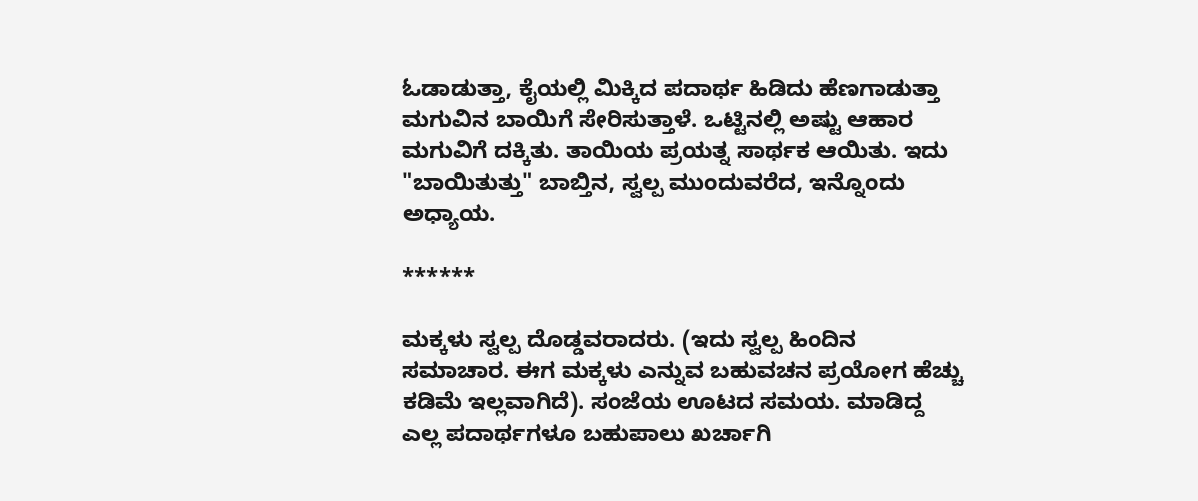ಓಡಾಡುತ್ತಾ, ಕೈಯಲ್ಲಿ ಮಿಕ್ಕಿದ ಪದಾರ್ಥ ಹಿಡಿದು ಹೆಣಗಾಡುತ್ತಾ ಮಗುವಿನ ಬಾಯಿಗೆ ಸೇರಿಸುತ್ತಾಳೆ. ಒಟ್ಟಿನಲ್ಲಿ ಅಷ್ಟು ಆಹಾರ ಮಗುವಿಗೆ ದಕ್ಕಿತು. ತಾಯಿಯ ಪ್ರಯತ್ನ ಸಾರ್ಥಕ ಆಯಿತು. ಇದು "ಬಾಯಿತುತ್ತು" ಬಾಬ್ತಿನ, ಸ್ವಲ್ಪ ಮುಂದುವರೆದ, ಇನ್ನೊಂದು ಅಧ್ಯಾಯ.

******

ಮಕ್ಕಳು ಸ್ವಲ್ಪ ದೊಡ್ಡವರಾದರು. (ಇದು ಸ್ವಲ್ಪ ಹಿಂದಿನ ಸಮಾಚಾರ. ಈಗ ಮಕ್ಕಳು ಎನ್ನುವ ಬಹುವಚನ ಪ್ರಯೋಗ ಹೆಚ್ಚು ಕಡಿಮೆ ಇಲ್ಲವಾಗಿದೆ). ಸಂಜೆಯ ಊಟದ ಸಮಯ. ಮಾಡಿದ್ದ ಎಲ್ಲ ಪದಾರ್ಥಗಳೂ ಬಹುಪಾಲು ಖರ್ಚಾಗಿ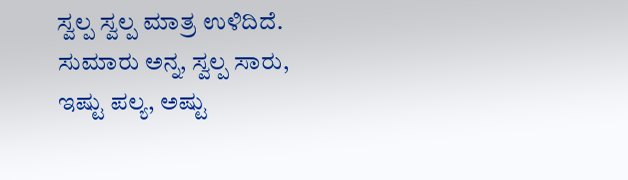ಸ್ವಲ್ಪ ಸ್ವಲ್ಪ ಮಾತ್ರ ಉಳಿದಿದೆ. ಸುಮಾರು ಅನ್ನ, ಸ್ವಲ್ಪ ಸಾರು, ಇಷ್ಟು ಪಲ್ಯ, ಅಷ್ಟು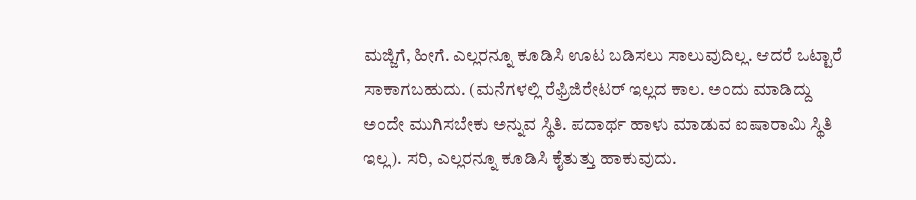ಮಜ್ಜಿಗೆ, ಹೀಗೆ. ಎಲ್ಲರನ್ನೂ ಕೂಡಿಸಿ ಊಟ ಬಡಿಸಲು ಸಾಲುವುದಿಲ್ಲ. ಆದರೆ ಒಟ್ಟಾರೆ ಸಾಕಾಗಬಹುದು. (ಮನೆಗಳಲ್ಲಿ ರೆಫ್ರಿಜಿರೇಟರ್ ಇಲ್ಲದ ಕಾಲ. ಅಂದು ಮಾಡಿದ್ದು ಅಂದೇ ಮುಗಿಸಬೇಕು ಅನ್ನುವ ಸ್ಥಿತಿ. ಪದಾರ್ಥ ಹಾಳು ಮಾಡುವ ಐಷಾರಾಮಿ ಸ್ಥಿತಿ ಇಲ್ಲ). ಸರಿ, ಎಲ್ಲರನ್ನೂ ಕೂಡಿಸಿ ಕೈತುತ್ತು ಹಾಕುವುದು.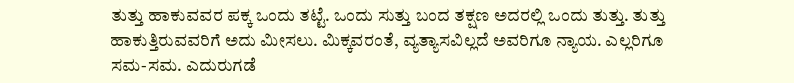ತುತ್ತು ಹಾಕುವವರ ಪಕ್ಕ ಒಂದು ತಟ್ಟೆ. ಒಂದು ಸುತ್ತು ಬಂದ ತಕ್ಷಣ ಅದರಲ್ಲಿ ಒಂದು ತುತ್ತು. ತುತ್ತು ಹಾಕುತ್ತಿರುವವರಿಗೆ ಅದು ಮೀಸಲು. ಮಿಕ್ಕವರಂತೆ, ವ್ಯತ್ಯಾಸವಿಲ್ಲದೆ ಅವರಿಗೂ ನ್ಯಾಯ. ಎಲ್ಲರಿಗೂ ಸಮ-ಸಮ. ಎದುರುಗಡೆ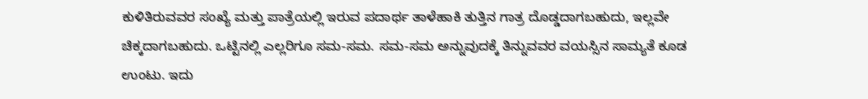ಕುಳಿತಿರುವವರ ಸಂಖ್ಯೆ ಮತ್ತು ಪಾತ್ರೆಯಲ್ಲಿ ಇರುವ ಪದಾರ್ಥ ತಾಳೆಹಾಕಿ ತುತ್ತಿನ ಗಾತ್ರ ದೊಡ್ಡದಾಗಬಹುದು, ಇಲ್ಲವೇ ಚಿಕ್ಕದಾಗಬಹುದು. ಒಟ್ಟಿನಲ್ಲಿ ಎಲ್ಲರಿಗೂ ಸಮ-ಸಮ. ಸಮ-ಸಮ ಅನ್ನುವುದಕ್ಕೆ ತಿನ್ನುವವರ ವಯಸ್ಸಿನ ಸಾಮ್ಯತೆ ಕೂಡ ಉಂಟು. ಇದು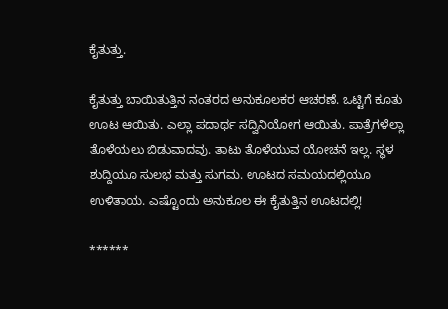ಕೈತುತ್ತು.

ಕೈತುತ್ತು ಬಾಯಿತುತ್ತಿನ ನಂತರದ ಅನುಕೂಲಕರ ಆಚರಣೆ. ಒಟ್ಟಿಗೆ ಕೂತು ಊಟ ಆಯಿತು. ಎಲ್ಲಾ ಪದಾರ್ಥ ಸದ್ವಿನಿಯೋಗ ಆಯಿತು. ಪಾತ್ರೆಗಳೆಲ್ಲಾ ತೊಳೆಯಲು ಬಿಡುವಾದವು. ತಾಟು ತೊಳೆಯುವ ಯೋಚನೆ ಇಲ್ಲ. ಸ್ಥಳ ಶುದ್ದಿಯೂ ಸುಲಭ ಮತ್ತು ಸುಗಮ. ಊಟದ ಸಮಯದಲ್ಲಿಯೂ ಉಳಿತಾಯ. ಎಷ್ಟೊಂದು ಅನುಕೂಲ ಈ ಕೈತುತ್ತಿನ ಊಟದಲ್ಲಿ!

******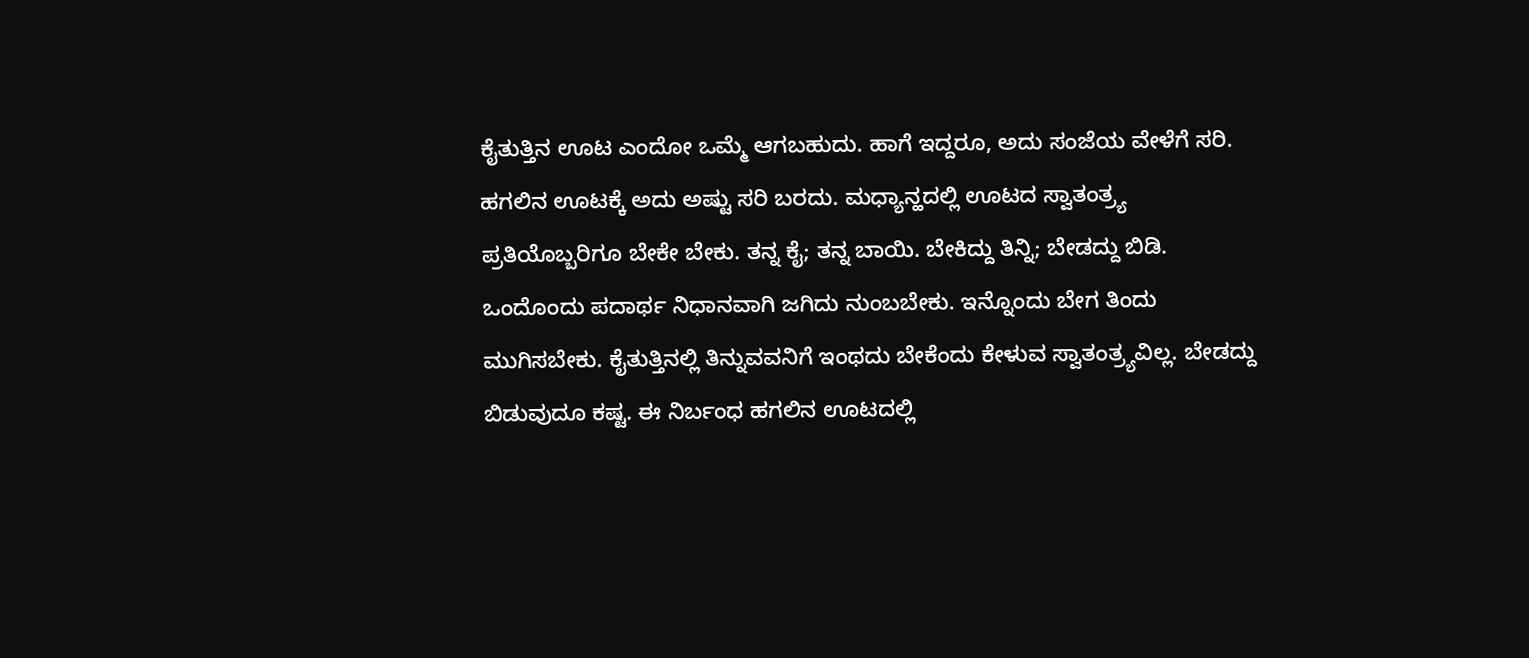ಕೈತುತ್ತಿನ ಊಟ ಎಂದೋ ಒಮ್ಮೆ ಆಗಬಹುದು. ಹಾಗೆ ಇದ್ದರೂ, ಅದು ಸಂಜೆಯ ವೇಳೆಗೆ ಸರಿ. ಹಗಲಿನ ಊಟಕ್ಕೆ ಅದು ಅಷ್ಟು ಸರಿ ಬರದು. ಮಧ್ಯಾನ್ಹದಲ್ಲಿ ಊಟದ ಸ್ವಾತಂತ್ರ್ಯ ಪ್ರತಿಯೊಬ್ಬರಿಗೂ ಬೇಕೇ ಬೇಕು. ತನ್ನ ಕೈ; ತನ್ನ ಬಾಯಿ. ಬೇಕಿದ್ದು ತಿನ್ನಿ; ಬೇಡದ್ದು ಬಿಡಿ. ಒಂದೊಂದು ಪದಾರ್ಥ ನಿಧಾನವಾಗಿ ಜಗಿದು ನುಂಬಬೇಕು. ಇನ್ನೊಂದು ಬೇಗ ತಿಂದು ಮುಗಿಸಬೇಕು. ಕೈತುತ್ತಿನಲ್ಲಿ ತಿನ್ನುವವನಿಗೆ ಇಂಥದು ಬೇಕೆಂದು ಕೇಳುವ ಸ್ವಾತಂತ್ರ್ಯವಿಲ್ಲ. ಬೇಡದ್ದು ಬಿಡುವುದೂ ಕಷ್ಟ. ಈ ನಿರ್ಬಂಧ ಹಗಲಿನ ಊಟದಲ್ಲಿ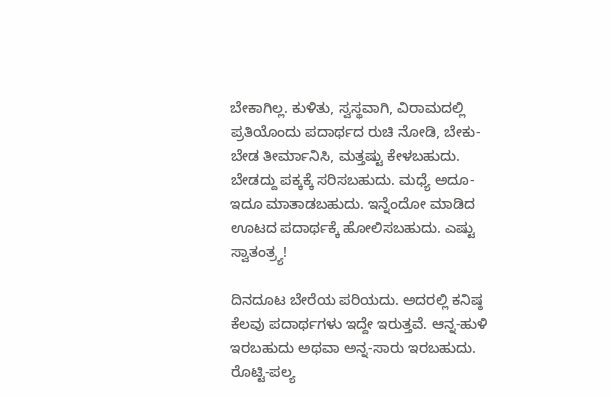ಬೇಕಾಗಿಲ್ಲ. ಕುಳಿತು, ಸ್ವಸ್ಥವಾಗಿ, ವಿರಾಮದಲ್ಲಿ ಪ್ರತಿಯೊಂದು ಪದಾರ್ಥದ ರುಚಿ ನೋಡಿ, ಬೇಕು-ಬೇಡ ತೀರ್ಮಾನಿಸಿ, ಮತ್ತಷ್ಟು ಕೇಳಬಹುದು. ಬೇಡದ್ದು ಪಕ್ಕಕ್ಕೆ ಸರಿಸಬಹುದು. ಮಧ್ಯೆ ಅದೂ-ಇದೂ ಮಾತಾಡಬಹುದು. ಇನ್ನೆಂದೋ ಮಾಡಿದ ಊಟದ ಪದಾರ್ಥಕ್ಕೆ ಹೋಲಿಸಬಹುದು. ಎಷ್ಟು ಸ್ವಾತಂತ್ರ್ಯ!

ದಿನದೂಟ ಬೇರೆಯ ಪರಿಯದು. ಅದರಲ್ಲಿ ಕನಿಷ್ಠ ಕೆಲವು ಪದಾರ್ಥಗಳು ಇದ್ದೇ ಇರುತ್ತವೆ. ಆನ್ನ-ಹುಳಿ ಇರಬಹುದು ಅಥವಾ ಅನ್ನ-ಸಾರು ಇರಬಹುದು. ರೊಟ್ಟಿ-ಪಲ್ಯ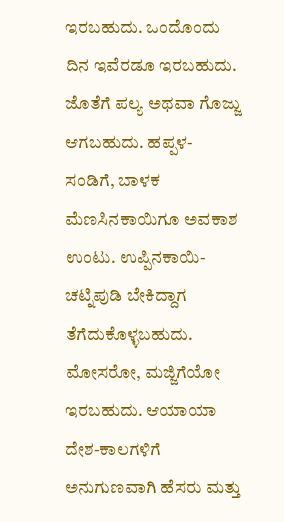ಇರಬಹುದು. ಒಂದೊಂದು ದಿನ ಇವೆರಡೂ ಇರಬಹುದು. ಜೊತೆಗೆ ಪಲ್ಯ ಅಥವಾ ಗೊಜ್ಜು ಆಗಬಹುದು. ಹಪ್ಪಳ-ಸಂಡಿಗೆ, ಬಾಳಕ ಮೆಣಸಿನಕಾಯಿಗೂ ಅವಕಾಶ ಉಂಟು. ಉಪ್ಪಿನಕಾಯಿ-ಚಟ್ನಿಪುಡಿ ಬೇಕಿದ್ದಾಗ ತೆಗೆದುಕೊಳ್ಳಬಹುದು. ಮೋಸರೋ, ಮಜ್ಜಿಗೆಯೋ ಇರಬಹುದು. ಆಯಾಯಾ ದೇಶ-ಕಾಲಗಳಿಗೆ ಅನುಗುಣವಾಗಿ ಹೆಸರು ಮತ್ತು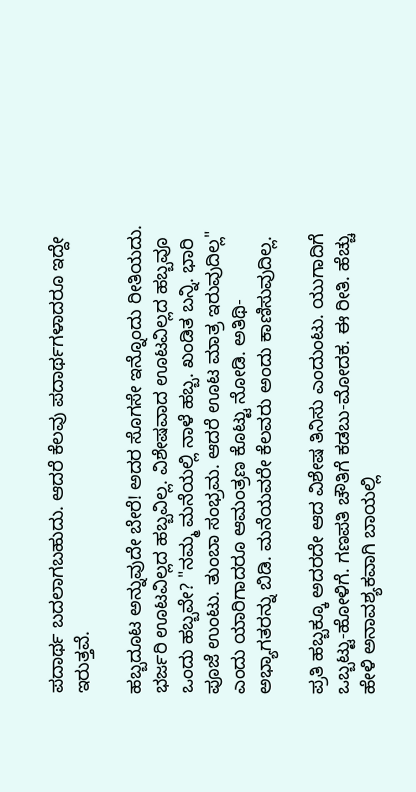ಪದಾರ್ಥ ಬದಲಾಗಬಹುದು. ಆದರೆ ಕೆಲವು ಪದಾರ್ಥಗಳಾದರೂ ಇದ್ದೇ ಇರುತ್ತವೆ.

ಹಬ್ಬದೂಟ ಅನ್ನುವುದೇ ಬೇರೆ! ಅದರ ಸೊಗಸೇ ಇನ್ನೊಂದು ರೀತಿಯದು. ಭರ್ಜರಿ ಊಟವಿಲ್ಲದ ಹಬ್ಬವಿಲ್ಲ. ವಿಶೇಷವಾದ ಊಟವಿಲ್ಲದ ಹಬ್ಬವೂ ಒಂದು ಹಬ್ಬವೇ? "ನಮ್ಮ ಮನೆಯಲ್ಲಿ ನಾಳೆ ಹಬ್ಬ. ಖಂಡಿತ ಬನ್ನಿ. ಭಾರಿ ಪೂಜೆ ಉಂಟು. ತುಂಬಾ ಸಂಭ್ರಮ. ಆದರೆ ಊಟ ಮಾತ್ರ ಇರುವುದಿಲ್ಲ" ಎಂದು ಯಾರಿಗಾದರೂ ಆಮಂತ್ರಣ ಕೊಟ್ಟು ನೋಡಿ. ಅತಿಥಿ-ಅಭ್ಯಾಗತರನ್ನು ಬಿಡಿ. ಮನೆಯವರೇ ಕೆಲವರು ಅಂದು ಕಾಣಿಸುವುದಿಲ್ಲ.

ಪ್ರತಿ ಹಬ್ಬಕ್ಕೂ ಅದರದೇ ಆದ ವಿಶೇಷ ತಿನಿಸು ಎಂದುಂಟು. ಯುಗಾದಿಗೆ ಒಬ್ಬಟ್ಟು-ಹೋಳಿಗೆ. ಗಣಪತಿ ಚೌತಿಗೆ ಕಡಬು-ಮೋದಕ. ಈ ರೀತಿ. ಹೆಚ್ಚು ಹೇಳಿ ಅನಾವಶ್ಯಕವಾಗಿ ಬಾಯಲ್ಲಿ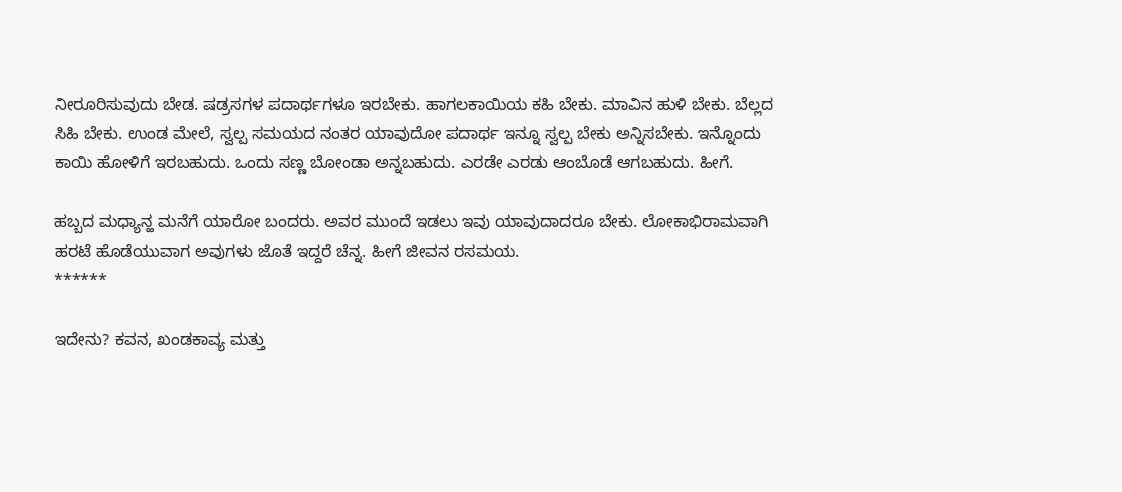ನೀರೂರಿಸುವುದು ಬೇಡ. ಷಡ್ರಸಗಳ ಪದಾರ್ಥಗಳೂ ಇರಬೇಕು. ಹಾಗಲಕಾಯಿಯ ಕಹಿ ಬೇಕು. ಮಾವಿನ ಹುಳಿ ಬೇಕು. ಬೆಲ್ಲದ ಸಿಹಿ ಬೇಕು. ಉಂಡ ಮೇಲೆ, ಸ್ವಲ್ಪ ಸಮಯದ ನಂತರ ಯಾವುದೋ ಪದಾರ್ಥ ಇನ್ನೂ ಸ್ವಲ್ಪ ಬೇಕು ಅನ್ನಿಸಬೇಕು. ಇನ್ನೊಂದು ಕಾಯಿ ಹೋಳಿಗೆ ಇರಬಹುದು. ಒಂದು ಸಣ್ಣ ಬೋಂಡಾ ಅನ್ನಬಹುದು. ಎರಡೇ ಎರಡು ಆಂಬೊಡೆ ಆಗಬಹುದು. ಹೀಗೆ.

ಹಬ್ಬದ ಮಧ್ಯಾನ್ಹ ಮನೆಗೆ ಯಾರೋ ಬಂದರು. ಅವರ ಮುಂದೆ ಇಡಲು ಇವು ಯಾವುದಾದರೂ ಬೇಕು. ಲೋಕಾಭಿರಾಮವಾಗಿ ಹರಟೆ ಹೊಡೆಯುವಾಗ ಅವುಗಳು ಜೊತೆ ಇದ್ದರೆ ಚೆನ್ನ. ಹೀಗೆ ಜೀವನ ರಸಮಯ.
******

ಇದೇನು? ಕವನ, ಖಂಡಕಾವ್ಯ ಮತ್ತು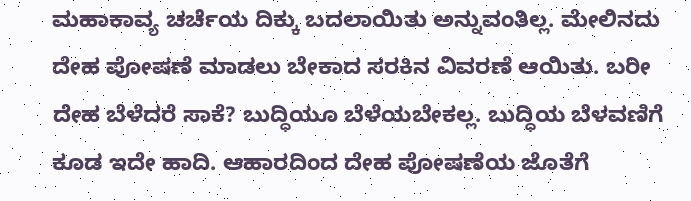ಮಹಾಕಾವ್ಯ ಚರ್ಚೆಯ ದಿಕ್ಕು ಬದಲಾಯಿತು ಅನ್ನುವಂತಿಲ್ಲ. ಮೇಲಿನದು ದೇಹ ಪೋಷಣೆ ಮಾಡಲು ಬೇಕಾದ ಸರಕಿನ ವಿವರಣೆ ಆಯಿತು. ಬರೀ ದೇಹ ಬೆಳೆದರೆ ಸಾಕೆ? ಬುದ್ಧಿಯೂ ಬೆಳೆಯಬೇಕಲ್ಲ. ಬುದ್ಧಿಯ ಬೆಳವಣಿಗೆ ಕೂಡ ಇದೇ ಹಾದಿ. ಆಹಾರದಿಂದ ದೇಹ ಪೋಷಣೆಯ ಜೊತೆಗೆ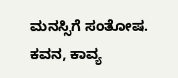ಮನಸ್ಸಿಗೆ ಸಂತೋಷ. ಕವನ, ಕಾವ್ಯ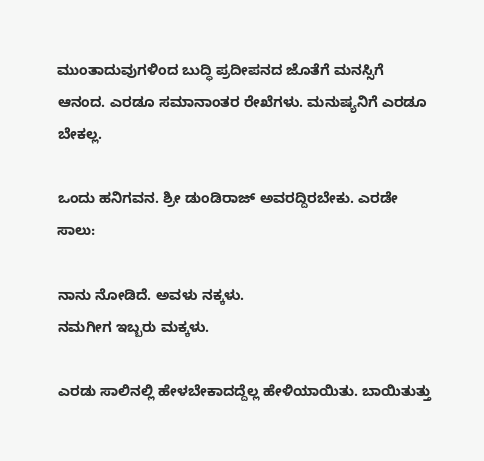ಮುಂತಾದುವುಗಳಿಂದ ಬುದ್ಧಿ ಪ್ರದೀಪನದ ಜೊತೆಗೆ ಮನಸ್ಸಿಗೆ ಆನಂದ. ಎರಡೂ ಸಮಾನಾಂತರ ರೇಖೆಗಳು. ಮನುಷ್ಯನಿಗೆ ಎರಡೂ ಬೇಕಲ್ಲ.

ಒಂದು ಹನಿಗವನ. ಶ್ರೀ ಡುಂಡಿರಾಜ್ ಅವರದ್ದಿರಬೇಕು. ಎರಡೇ ಸಾಲು:

ನಾನು ನೋಡಿದೆ. ಅವಳು ನಕ್ಕಳು.
ನಮಗೀಗ ಇಬ್ಬರು ಮಕ್ಕಳು.

ಎರಡು ಸಾಲಿನಲ್ಲಿ ಹೇಳಬೇಕಾದದ್ದೆಲ್ಲ ಹೇಳಿಯಾಯಿತು. ಬಾಯಿತುತ್ತು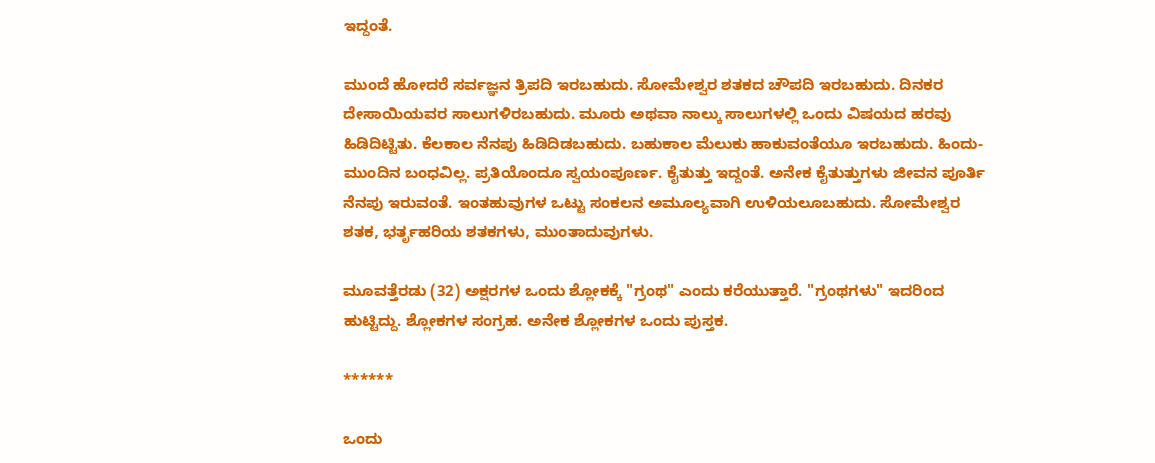ಇದ್ದಂತೆ.

ಮುಂದೆ ಹೋದರೆ ಸರ್ವಜ್ಞನ ತ್ರಿಪದಿ ಇರಬಹುದು. ಸೋಮೇಶ್ವರ ಶತಕದ ಚೌಪದಿ ಇರಬಹುದು. ದಿನಕರ ದೇಸಾಯಿಯವರ ಸಾಲುಗಳಿರಬಹುದು. ಮೂರು ಅಥವಾ ನಾಲ್ಕು ಸಾಲುಗಳಲ್ಲಿ ಒಂದು ವಿಷಯದ ಹರವು ಹಿಡಿದಿಟ್ಟಿತು. ಕೆಲಕಾಲ ನೆನಪು ಹಿಡಿದಿಡಬಹುದು. ಬಹುಕಾಲ ಮೆಲುಕು ಹಾಕುವಂತೆಯೂ ಇರಬಹುದು. ಹಿಂದು-ಮುಂದಿನ ಬಂಧವಿಲ್ಲ. ಪ್ರತಿಯೊಂದೂ ಸ್ವಯಂಪೂರ್ಣ. ಕೈತುತ್ತು ಇದ್ದಂತೆ. ಅನೇಕ ಕೈತುತ್ತುಗಳು ಜೀವನ ಪೂರ್ತಿ ನೆನಪು ಇರುವಂತೆ. ಇಂತಹುವುಗಳ ಒಟ್ಟು ಸಂಕಲನ ಅಮೂಲ್ಯವಾಗಿ ಉಳಿಯಲೂಬಹುದು. ಸೋಮೇಶ್ವರ ಶತಕ, ಭರ್ತೃಹರಿಯ ಶತಕಗಳು, ಮುಂತಾದುವುಗಳು.

ಮೂವತ್ತೆರಡು (32) ಅಕ್ಷರಗಳ ಒಂದು ಶ್ಲೋಕಕ್ಕೆ "ಗ್ರಂಥ" ಎಂದು ಕರೆಯುತ್ತಾರೆ. "ಗ್ರಂಥಗಳು" ಇದರಿಂದ ಹುಟ್ಟಿದ್ದು. ಶ್ಲೋಕಗಳ ಸಂಗ್ರಹ. ಅನೇಕ ಶ್ಲೋಕಗಳ ಒಂದು ಪುಸ್ತಕ.

******

ಒಂದು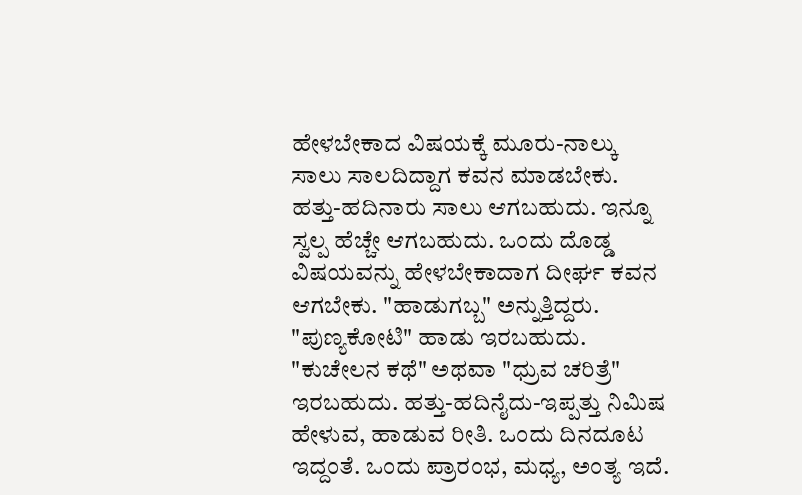ಹೇಳಬೇಕಾದ ವಿಷಯಕ್ಕೆ ಮೂರು-ನಾಲ್ಕು ಸಾಲು ಸಾಲದಿದ್ದಾಗ ಕವನ ಮಾಡಬೇಕು. ಹತ್ತು-ಹದಿನಾರು ಸಾಲು ಆಗಬಹುದು. ಇನ್ನೂ ಸ್ವಲ್ಪ ಹೆಚ್ಚೇ ಆಗಬಹುದು. ಒಂದು ದೊಡ್ಡ ವಿಷಯವನ್ನು ಹೇಳಬೇಕಾದಾಗ ದೀರ್ಘ ಕವನ ಆಗಬೇಕು. "ಹಾಡುಗಬ್ಬ" ಅನ್ನುತ್ತಿದ್ದರು. "ಪುಣ್ಯಕೋಟಿ" ಹಾಡು ಇರಬಹುದು. "ಕುಚೇಲನ ಕಥೆ" ಅಥವಾ "ಧ್ರುವ ಚರಿತ್ರೆ" ಇರಬಹುದು. ಹತ್ತು-ಹದಿನೈದು-ಇಪ್ಪತ್ತು ನಿಮಿಷ ಹೇಳುವ, ಹಾಡುವ ರೀತಿ. ಒಂದು ದಿನದೂಟ ಇದ್ದಂತೆ. ಒಂದು ಪ್ರಾರಂಭ, ಮಧ್ಯ, ಅಂತ್ಯ ಇದೆ.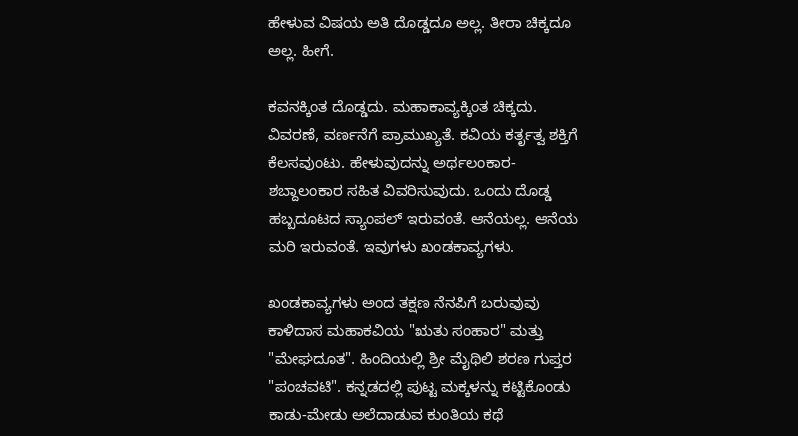ಹೇಳುವ ವಿಷಯ ಅತಿ ದೊಡ್ಡದೂ ಅಲ್ಲ. ತೀರಾ ಚಿಕ್ಕದೂ ಅಲ್ಲ. ಹೀಗೆ.

ಕವನಕ್ಕಿಂತ ದೊಡ್ಡದು. ಮಹಾಕಾವ್ಯಕ್ಕಿಂತ ಚಿಕ್ಕದು. ವಿವರಣೆ, ವರ್ಣನೆಗೆ ಪ್ರಾಮುಖ್ಯತೆ. ಕವಿಯ ಕರ್ತೃತ್ವ ಶಕ್ತಿಗೆ ಕೆಲಸವುಂಟು. ಹೇಳುವುದನ್ನು ಅರ್ಥಲಂಕಾರ-ಶಬ್ದಾಲಂಕಾರ ಸಹಿತ ವಿವರಿಸುವುದು. ಒಂದು ದೊಡ್ಡ ಹಬ್ಬದೂಟದ ಸ್ಯಾಂಪಲ್ ಇರುವಂತೆ. ಆನೆಯಲ್ಲ. ಆನೆಯ ಮರಿ ಇರುವಂತೆ. ಇವುಗಳು ಖಂಡಕಾವ್ಯಗಳು.

ಖಂಡಕಾವ್ಯಗಳು ಅಂದ ತಕ್ಷಣ ನೆನಪಿಗೆ ಬರುವುವು ಕಾಳಿದಾಸ ಮಹಾಕವಿಯ "ಋತು ಸಂಹಾರ" ಮತ್ತು "ಮೇಘದೂತ". ಹಿಂದಿಯಲ್ಲಿ ಶ್ರೀ ಮೈಥಿಲಿ ಶರಣ ಗುಪ್ತರ "ಪಂಚವಟಿ". ಕನ್ನಡದಲ್ಲಿ ಪುಟ್ಟ ಮಕ್ಕಳನ್ನು ಕಟ್ಟಿಕೊಂಡು ಕಾಡು-ಮೇಡು ಅಲೆದಾಡುವ ಕುಂತಿಯ ಕಥೆ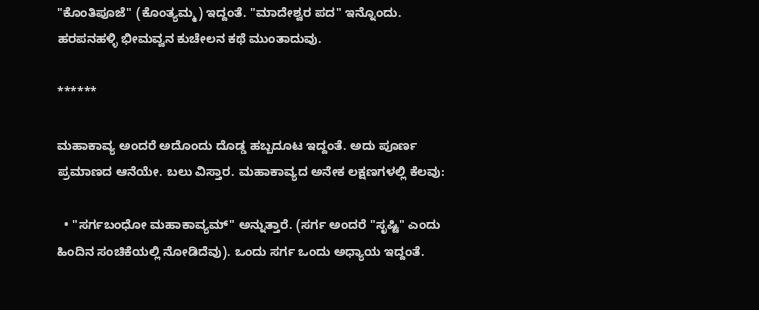"ಕೊಂತಿಪೂಜೆ" (ಕೊಂತ್ಯಮ್ಮ) ಇದ್ದಂತೆ. "ಮಾದೇಶ್ವರ ಪದ" ಇನ್ನೊಂದು. ಹರಪನಹಳ್ಳಿ ಭೀಮವ್ವನ ಕುಚೇಲನ ಕಥೆ ಮುಂತಾದುವು.

******

ಮಹಾಕಾವ್ಯ ಅಂದರೆ ಅದೊಂದು ದೊಡ್ಡ ಹಬ್ಬದೂಟ ಇದ್ದಂತೆ. ಅದು ಪೂರ್ಣ ಪ್ರಮಾಣದ ಆನೆಯೇ. ಬಲು ವಿಸ್ತಾರ. ಮಹಾಕಾವ್ಯದ ಅನೇಕ ಲಕ್ಷಣಗಳಲ್ಲಿ ಕೆಲವು:

  • "ಸರ್ಗಬಂಧೋ ಮಹಾಕಾವ್ಯಮ್" ಅನ್ನುತ್ತಾರೆ. (ಸರ್ಗ ಅಂದರೆ "ಸೃಷ್ಟಿ" ಎಂದು ಹಿಂದಿನ ಸಂಚಿಕೆಯಲ್ಲಿ ನೋಡಿದೆವು). ಒಂದು ಸರ್ಗ ಒಂದು ಅಧ್ಯಾಯ ಇದ್ದಂತೆ.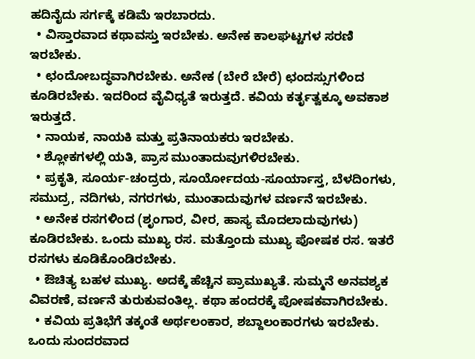ಹದಿನೈದು ಸರ್ಗಕ್ಕೆ ಕಡಿಮೆ ಇರಬಾರದು.
  • ವಿಸ್ತಾರವಾದ ಕಥಾವಸ್ತು ಇರಬೇಕು. ಅನೇಕ ಕಾಲಘಟ್ಟಗಳ ಸರಣಿ ಇರಬೇಕು.
  • ಛಂದೋಬದ್ಧವಾಗಿರಬೇಕು. ಅನೇಕ (ಬೇರೆ ಬೇರೆ) ಛಂದಸ್ಸುಗಳಿಂದ ಕೂಡಿರಬೇಕು. ಇದರಿಂದ ವೈವಿಧ್ಯತೆ ಇರುತ್ತದೆ. ಕವಿಯ ಕರ್ತೃತ್ವಕ್ಕೂ ಅವಕಾಶ ಇರುತ್ತದೆ.
  • ನಾಯಕ, ನಾಯಕಿ ಮತ್ತು ಪ್ರತಿನಾಯಕರು ಇರಬೇಕು.
  • ಶ್ಲೋಕಗಳಲ್ಲಿ ಯತಿ, ಪ್ರಾಸ ಮುಂತಾದುವುಗಳಿರಬೇಕು.
  • ಪ್ರಕೃತಿ, ಸೂರ್ಯ-ಚಂದ್ರರು, ಸೂರ್ಯೋದಯ-ಸೂರ್ಯಾಸ್ತ, ಬೆಳದಿಂಗಳು, ಸಮುದ್ರ, ನದಿಗಳು, ನಗರಗಳು, ಮುಂತಾದುವುಗಳ ವರ್ಣನೆ ಇರಬೇಕು.
  • ಅನೇಕ ರಸಗಳಿಂದ (ಶೃಂಗಾರ, ವೀರ, ಹಾಸ್ಯ ಮೊದಲಾದುವುಗಳು) ಕೂಡಿರಬೇಕು. ಒಂದು ಮುಖ್ಯ ರಸ. ಮತ್ತೊಂದು ಮುಖ್ಯ ಪೋಷಕ ರಸ. ಇತರೆ ರಸಗಳು ಕೂಡಿಕೊಂಡಿರಬೇಕು.
  • ಔಚಿತ್ಯ ಬಹಳ ಮುಖ್ಯ. ಅದಕ್ಕೆ ಹೆಚ್ಚಿನ ಪ್ರಾಮುಖ್ಯತೆ. ಸುಮ್ಮನೆ ಅನವಶ್ಯಕ ವಿವರಣೆ, ವರ್ಣನೆ ತುರುಕುವಂತಿಲ್ಲ. ಕಥಾ ಹಂದರಕ್ಕೆ ಪೋಷಕವಾಗಿರಬೇಕು.
  • ಕವಿಯ ಪ್ರತಿಭೆಗೆ ತಕ್ಕಂತೆ ಅರ್ಥಲಂಕಾರ, ಶಬ್ದಾಲಂಕಾರಗಳು ಇರಬೇಕು.
ಒಂದು ಸುಂದರವಾದ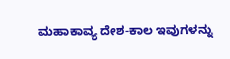ಮಹಾಕಾವ್ಯ ದೇಶ-ಕಾಲ ಇವುಗಳನ್ನು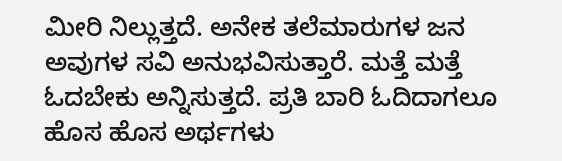ಮೀರಿ ನಿಲ್ಲುತ್ತದೆ. ಅನೇಕ ತಲೆಮಾರುಗಳ ಜನ ಅವುಗಳ ಸವಿ ಅನುಭವಿಸುತ್ತಾರೆ. ಮತ್ತೆ ಮತ್ತೆ ಓದಬೇಕು ಅನ್ನಿಸುತ್ತದೆ. ಪ್ರತಿ ಬಾರಿ ಓದಿದಾಗಲೂ ಹೊಸ ಹೊಸ ಅರ್ಥಗಳು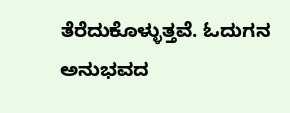ತೆರೆದುಕೊಳ್ಳುತ್ತವೆ. ಓದುಗನ ಅನುಭವದ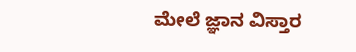ಮೇಲೆ ಜ್ಞಾನ ವಿಸ್ತಾರ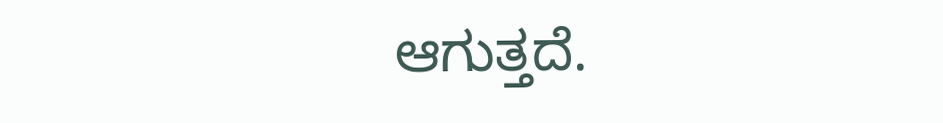ಆಗುತ್ತದೆ.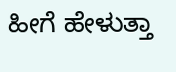ಹೀಗೆ ಹೇಳುತ್ತಾ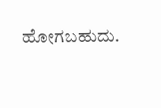ಹೋಗಬಹುದು.